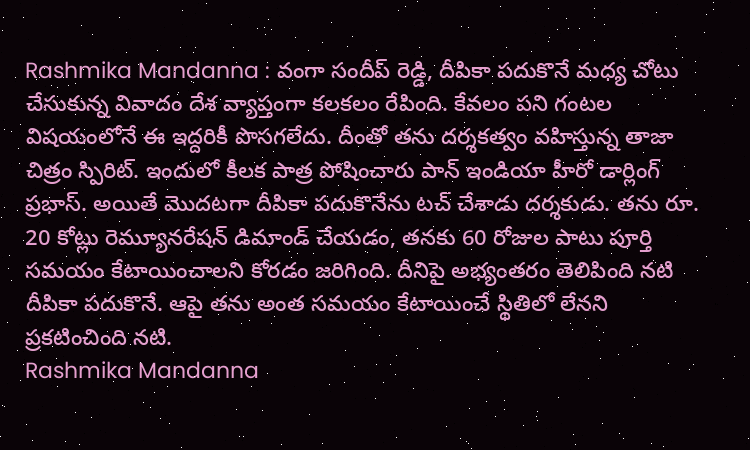Rashmika Mandanna : వంగా సందీప్ రెడ్డి, దీపికా పదుకొనే మధ్య చోటు చేసుకున్న వివాదం దేశ వ్యాప్తంగా కలకలం రేపింది. కేవలం పని గంటల విషయంలోనే ఈ ఇద్దరికీ పొసగలేదు. దీంతో తను దర్శకత్వం వహిస్తున్న తాజా చిత్రం స్పిరిట్. ఇందులో కీలక పాత్ర పోషించారు పాన్ ఇండియా హీరో డార్లింగ్ ప్రభాస్. అయితే మొదటగా దీపికా పదుకొనేను టచ్ చేశాడు దర్శకుడు. తను రూ. 20 కోట్లు రెమ్యూనరేషన్ డిమాండ్ చేయడం, తనకు 60 రోజుల పాటు పూర్తి సమయం కేటాయించాలని కోరడం జరిగింది. దీనిపై అభ్యంతరం తెలిపింది నటి దీపికా పదుకొనే. ఆపై తను అంత సమయం కేటాయించే స్థితిలో లేనని ప్రకటించింది నటి.
Rashmika Mandanna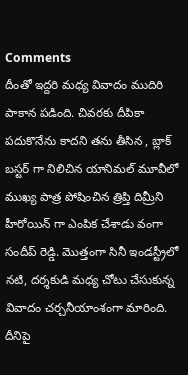Comments
దీంతో ఇద్దరి మధ్య వివాదం ముదిరి పాకాన పడింది. చివరకు దీపికా పదుకొనేను కాదని తను తీసిన , బ్లాక్ బస్టర్ గా నిలిచిన యానిమల్ మూవీలో ముఖ్య పాత్ర పోషించిన త్రిప్తి దిమ్రీని హీరోయిన్ గా ఎంపిక చేశాడు వంగా సందీప్ రెడ్డి. మొత్తంగా సినీ ఇండస్ట్రీలో నటి, దర్శకుడి మధ్య చోటు చేసుకున్న వివాదం చర్చనీయాంశంగా మారింది. దీనిపై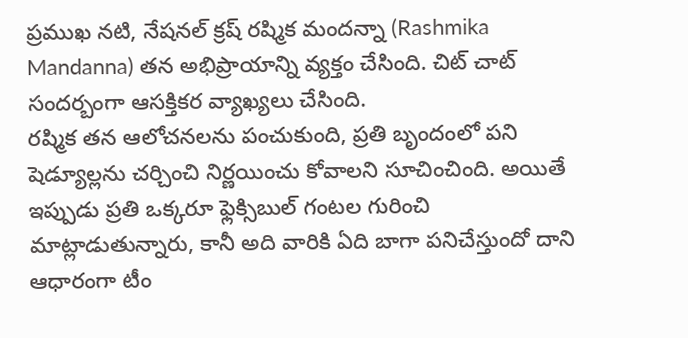ప్రముఖ నటి, నేషనల్ క్రష్ రష్మిక మందన్నా (Rashmika Mandanna) తన అభిప్రాయాన్ని వ్యక్తం చేసింది. చిట్ చాట్ సందర్బంగా ఆసక్తికర వ్యాఖ్యలు చేసింది.
రష్మిక తన ఆలోచనలను పంచుకుంది, ప్రతి బృందంలో పని షెడ్యూల్లను చర్చించి నిర్ణయించు కోవాలని సూచించింది. అయితే ఇప్పుడు ప్రతి ఒక్కరూ ఫ్లెక్సిబుల్ గంటల గురించి మాట్లాడుతున్నారు, కానీ అది వారికి ఏది బాగా పనిచేస్తుందో దాని ఆధారంగా టీం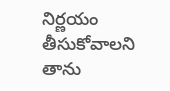నిర్ణయం తీసుకోవాలని తాను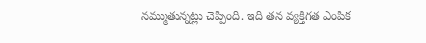నమ్ముతున్నట్లు చెప్పింది. ఇది తన వ్యక్తిగత ఎంపిక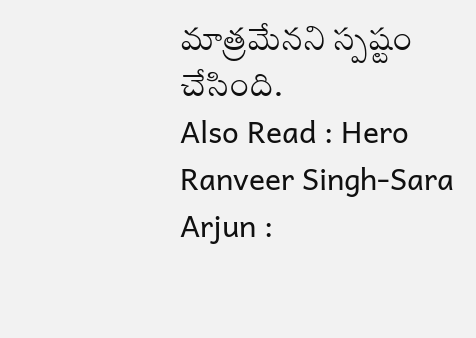మాత్రమేనని స్పష్టం చేసింది.
Also Read : Hero Ranveer Singh-Sara Arjun :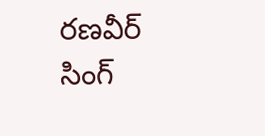రణవీర్ సింగ్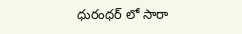ధురంధర్ లో సారా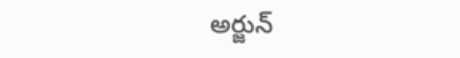అర్జున్